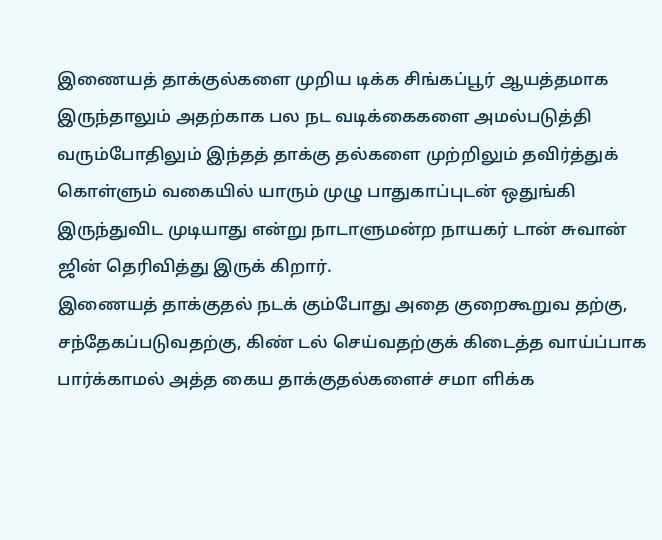இணையத் தாக்குல்களை முறிய டிக்க சிங்கப்பூர் ஆயத்தமாக இருந்தாலும் அதற்காக பல நட வடிக்கைகளை அமல்படுத்தி வரும்போதிலும் இந்தத் தாக்கு தல்களை முற்றிலும் தவிர்த்துக் கொள்ளும் வகையில் யாரும் முழு பாதுகாப்புடன் ஒதுங்கி இருந்துவிட முடியாது என்று நாடாளுமன்ற நாயகர் டான் சுவான் ஜின் தெரிவித்து இருக் கிறார்.
இணையத் தாக்குதல் நடக் கும்போது அதை குறைகூறுவ தற்கு, சந்தேகப்படுவதற்கு, கிண் டல் செய்வதற்குக் கிடைத்த வாய்ப்பாக பார்க்காமல் அத்த கைய தாக்குதல்களைச் சமா ளிக்க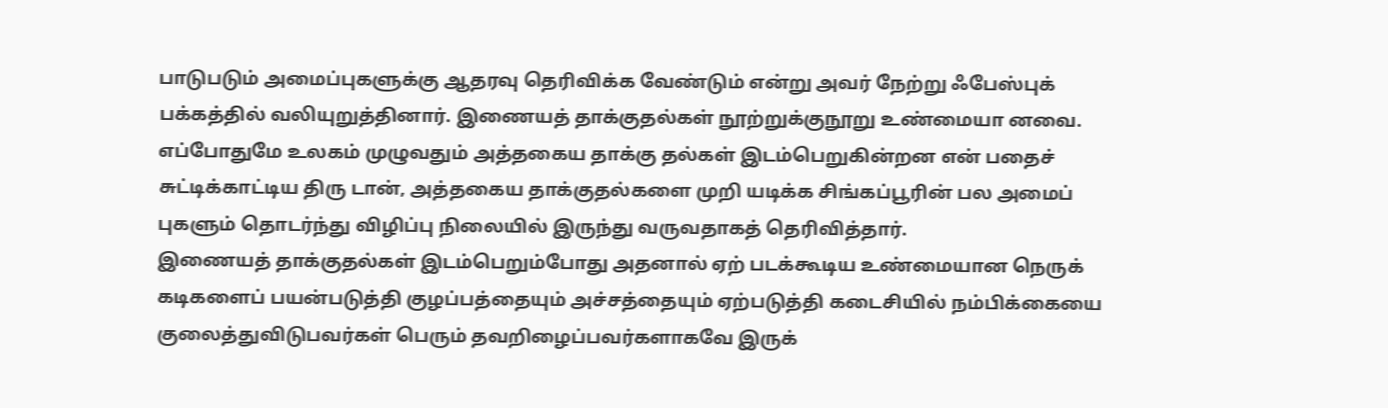பாடுபடும் அமைப்புகளுக்கு ஆதரவு தெரிவிக்க வேண்டும் என்று அவர் நேற்று ஃபேஸ்புக் பக்கத்தில் வலியுறுத்தினார். இணையத் தாக்குதல்கள் நூற்றுக்குநூறு உண்மையா னவை. எப்போதுமே உலகம் முழுவதும் அத்தகைய தாக்கு தல்கள் இடம்பெறுகின்றன என் பதைச் சுட்டிக்காட்டிய திரு டான், அத்தகைய தாக்குதல்களை முறி யடிக்க சிங்கப்பூரின் பல அமைப் புகளும் தொடர்ந்து விழிப்பு நிலையில் இருந்து வருவதாகத் தெரிவித்தார்.
இணையத் தாக்குதல்கள் இடம்பெறும்போது அதனால் ஏற் படக்கூடிய உண்மையான நெருக் கடிகளைப் பயன்படுத்தி குழப்பத்தையும் அச்சத்தையும் ஏற்படுத்தி கடைசியில் நம்பிக்கையை குலைத்துவிடுபவர்கள் பெரும் தவறிழைப்பவர்களாகவே இருக்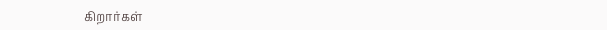கிறார்கள்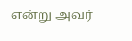என்று அவர்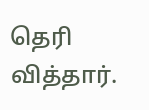தெரி வித்தார்.